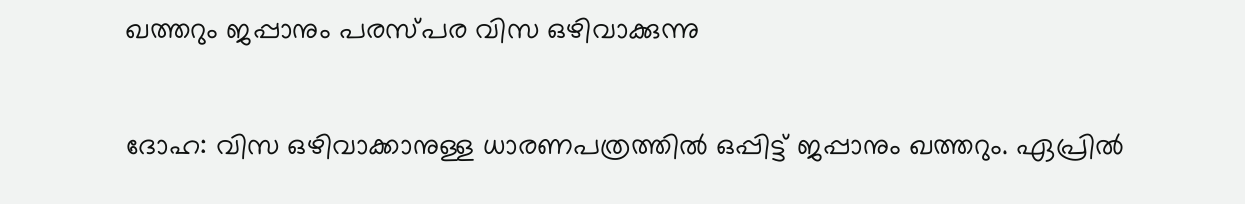ഖത്തറും ജപ്പാനും പരസ്പര വിസ ഒഴിവാക്കുന്നു

ദോഹ: വിസ ഒഴിവാക്കാനുള്ള ധാരണപത്രത്തില്‍ ഒപ്പിട്ട് ജപ്പാനും ഖത്തറും. ഏപ്രില്‍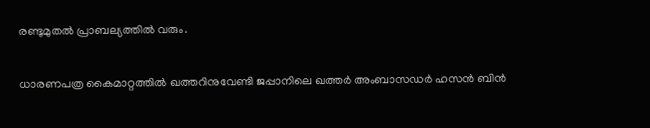രണ്ടുമുതല്‍ പ്രാബല്യത്തില്‍ വരും.

ധാരണപത്ര കൈമാറ്റത്തില്‍ ഖത്തറിനുവേണ്ടി ജപ്പാനിലെ ഖത്തര്‍ അംബാസഡര്‍ ഹസന്‍ ബിന്‍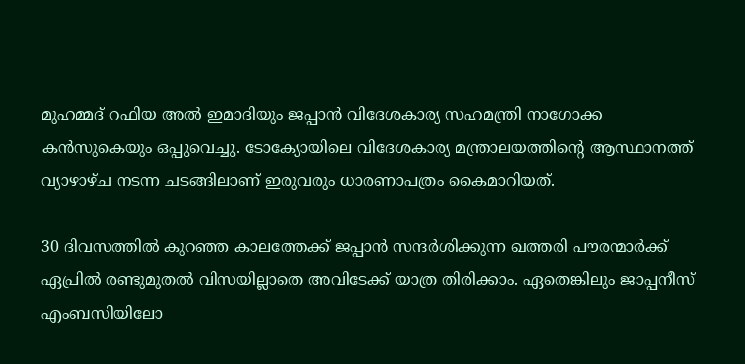മുഹമ്മദ് റഫിയ അല്‍ ഇമാദിയും ജപ്പാന്‍ വിദേശകാര്യ സഹമന്ത്രി നാഗോക്ക കന്‍സുകെയും ഒപ്പുവെച്ചു. ടോക്യോയിലെ വിദേശകാര്യ മന്ത്രാലയത്തിന്റെ ആസ്ഥാനത്ത് വ്യാഴാഴ്ച നടന്ന ചടങ്ങിലാണ് ഇരുവരും ധാരണാപത്രം കൈമാറിയത്.

30 ദിവസത്തില്‍ കുറഞ്ഞ കാലത്തേക്ക് ജപ്പാന്‍ സന്ദര്‍ശിക്കുന്ന ഖത്തരി പൗരന്മാര്‍ക്ക് ഏപ്രില്‍ രണ്ടുമുതല്‍ വിസയില്ലാതെ അവിടേക്ക് യാത്ര തിരിക്കാം. ഏതെങ്കിലും ജാപ്പനീസ് എംബസിയിലോ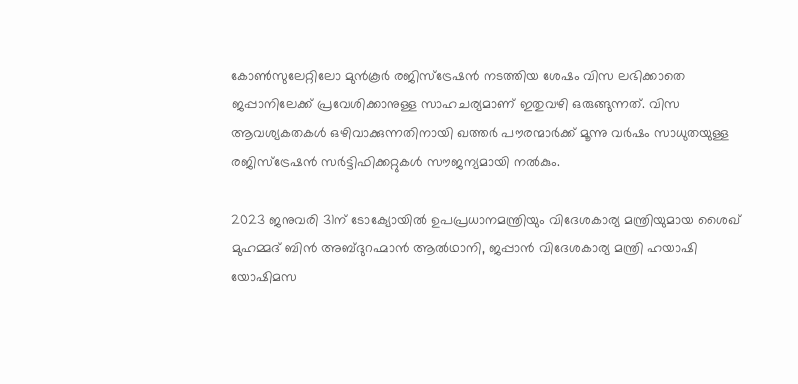കോണ്‍സുലേറ്റിലോ മുന്‍കൂര്‍ രജിസ്‌ട്രേഷന്‍ നടത്തിയ ശേഷം വിസ ലഭിക്കാതെ ജപ്പാനിലേക്ക് പ്രവേശിക്കാനുള്ള സാഹചര്യമാണ് ഇതുവഴി ഒരുങ്ങുന്നത്. വിസ ആവശ്യകതകള്‍ ഒഴിവാക്കുന്നതിനായി ഖത്തര്‍ പൗരന്മാര്‍ക്ക് മൂന്നു വര്‍ഷം സാധുതയുള്ള രജിസ്ട്രേഷന്‍ സര്‍ട്ടിഫിക്കറ്റുകള്‍ സൗജന്യമായി നല്‍കും.

2023 ജനുവരി 31ന് ടോക്യോയില്‍ ഉപപ്രധാനമന്ത്രിയും വിദേശകാര്യ മന്ത്രിയുമായ ശൈഖ് മുഹമ്മദ് ബിന്‍ അബ്ദുറഹ്മാന്‍ ആല്‍ഥാനി, ജപ്പാന്‍ വിദേശകാര്യ മന്ത്രി ഹയാഷി യോഷിമസ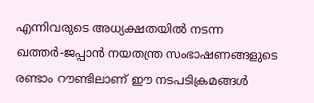എന്നിവരുടെ അധ്യക്ഷതയില്‍ നടന്ന ഖത്തര്‍-ജപ്പാന്‍ നയതന്ത്ര സംഭാഷണങ്ങളുടെ രണ്ടാം റൗണ്ടിലാണ് ഈ നടപടിക്രമങ്ങള്‍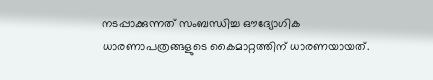നടപ്പാക്കുന്നത് സംബന്ധിച്ച ഔദ്യോഗിക ധാരണാപത്രങ്ങളുടെ കൈമാറ്റത്തിന് ധാരണയായത്.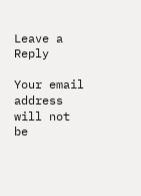Leave a Reply

Your email address will not be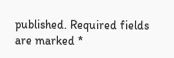published. Required fields are marked *